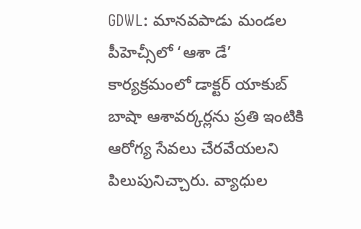GDWL: మానవపాడు మండల పీహెచ్సీలో ‘ఆశా డే’ కార్యక్రమంలో డాక్టర్ యాకుబ్ బాషా ఆశావర్కర్లను ప్రతి ఇంటికి ఆరోగ్య సేవలు చేరవేయలని పిలుపునిచ్చారు. వ్యాధుల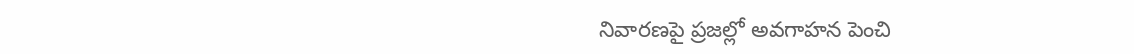నివారణపై ప్రజల్లో అవగాహన పెంచి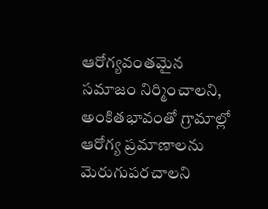ఆరోగ్యవంతమైన సమాజం నిర్మించాలని, అంకితభావంతో గ్రామాల్లో ఆరోగ్య ప్రమాణాలను మెరుగుపరచాలని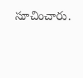సూచించారు.